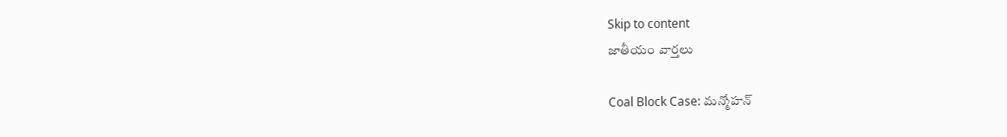Skip to content
జాతీయం వార్తలు

Coal Block Case: మన్మోహన్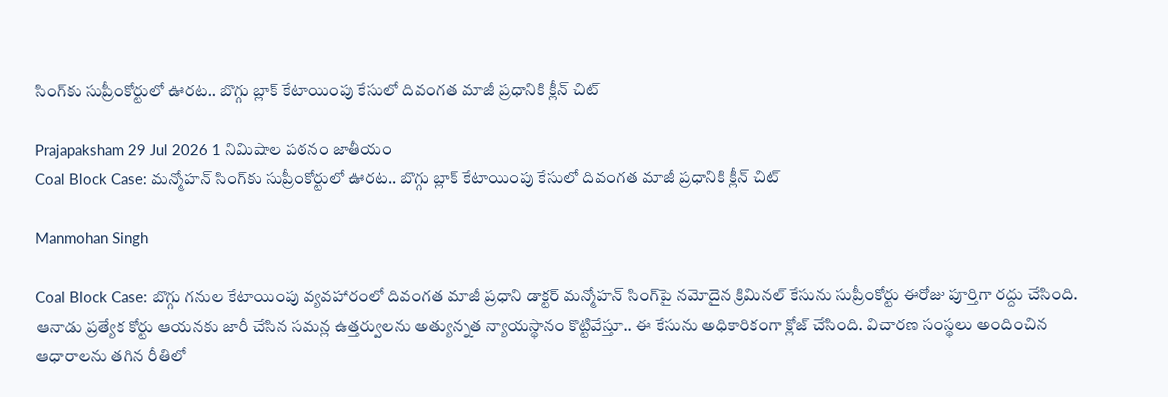సింగ్‌కు సుప్రీంకోర్టులో ఊరట.. బొగ్గు బ్లాక్ కేటాయింపు కేసులో దివంగత మాజీ ప్రధానికి క్లీన్ చిట్

Prajapaksham 29 Jul 2026 1 నిమిషాల పఠనం జాతీయం
Coal Block Case: మన్మోహన్ సింగ్‌కు సుప్రీంకోర్టులో ఊరట.. బొగ్గు బ్లాక్ కేటాయింపు కేసులో దివంగత మాజీ ప్రధానికి క్లీన్ చిట్

Manmohan Singh

Coal Block Case: బొగ్గు గనుల కేటాయింపు వ్యవహారంలో దివంగత మాజీ ప్రధాని డాక్టర్ మన్మోహన్ సింగ్‌పై నమోదైన క్రిమినల్ కేసును సుప్రీంకోర్టు ఈరోజు పూర్తిగా రద్దు చేసింది. ఆనాడు ప్రత్యేక కోర్టు ఆయనకు జారీ చేసిన సమన్ల ఉత్తర్వులను అత్యున్నత న్యాయస్థానం కొట్టివేస్తూ.. ఈ కేసును అధికారికంగా క్లోజ్ చేసింది. విచారణ సంస్థలు అందించిన ఆధారాలను తగిన రీతిలో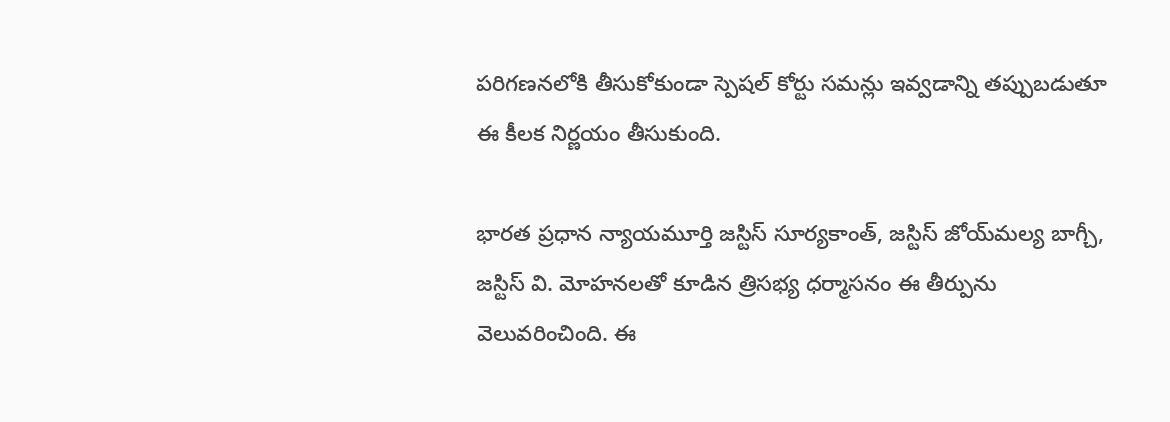పరిగణనలోకి తీసుకోకుండా స్పెషల్ కోర్టు సమన్లు ఇవ్వడాన్ని తప్పుబడుతూ ఈ కీలక నిర్ణయం తీసుకుంది.

భారత ప్రధాన న్యాయమూర్తి జస్టిస్ సూర్యకాంత్, జస్టిస్ జోయ్‌మల్య బాగ్చీ, జస్టిస్ వి. మోహనలతో కూడిన త్రిసభ్య ధర్మాసనం ఈ తీర్పును వెలువరించింది. ఈ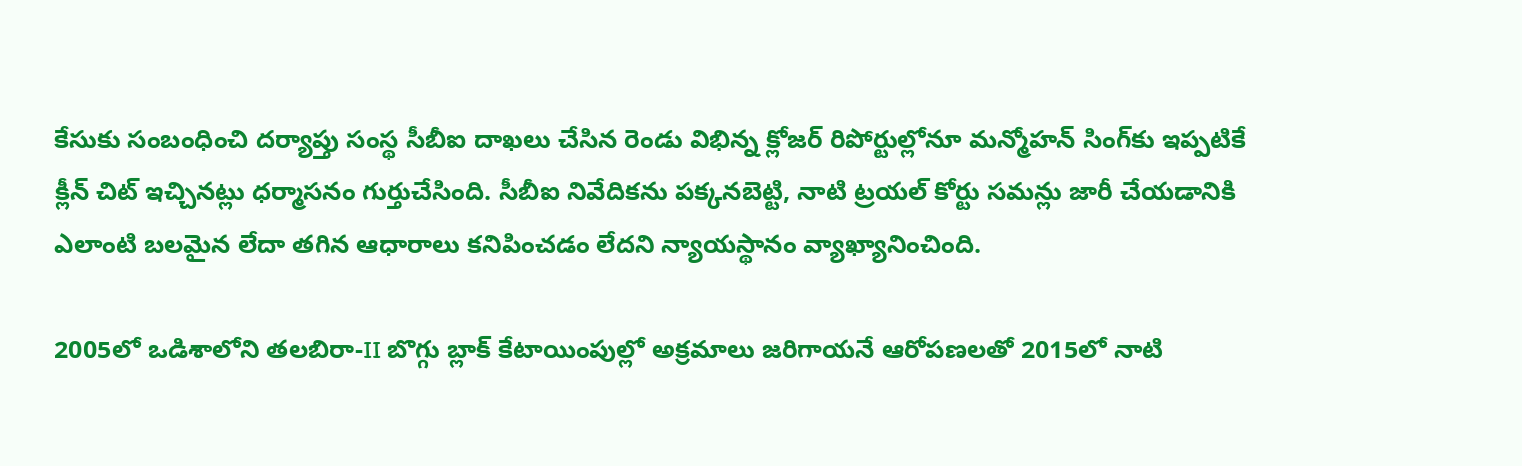కేసుకు సంబంధించి దర్యాప్తు సంస్థ సీబీఐ దాఖలు చేసిన రెండు విభిన్న క్లోజర్ రిపోర్టుల్లోనూ మన్మోహన్ సింగ్‌కు ఇప్పటికే క్లీన్ చిట్ ఇచ్చినట్లు ధర్మాసనం గుర్తుచేసింది. సీబీఐ నివేదికను పక్కనబెట్టి, నాటి ట్రయల్ కోర్టు సమన్లు జారీ చేయడానికి ఎలాంటి బలమైన లేదా తగిన ఆధారాలు కనిపించడం లేదని న్యాయస్థానం వ్యాఖ్యానించింది.

2005లో ఒడిశాలోని తలబిరా-II బొగ్గు బ్లాక్ కేటాయింపుల్లో అక్రమాలు జరిగాయనే ఆరోపణలతో 2015లో నాటి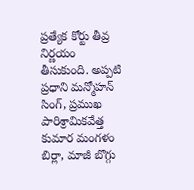ప్రత్యేక కోర్టు తీవ్ర నిర్ణయం తీసుకుంది. అప్పటి ప్రధాని మన్మోహన్ సింగ్, ప్రముఖ పారిశ్రామికవేత్త కుమార మంగళం బిర్లా, మాజీ బొగ్గు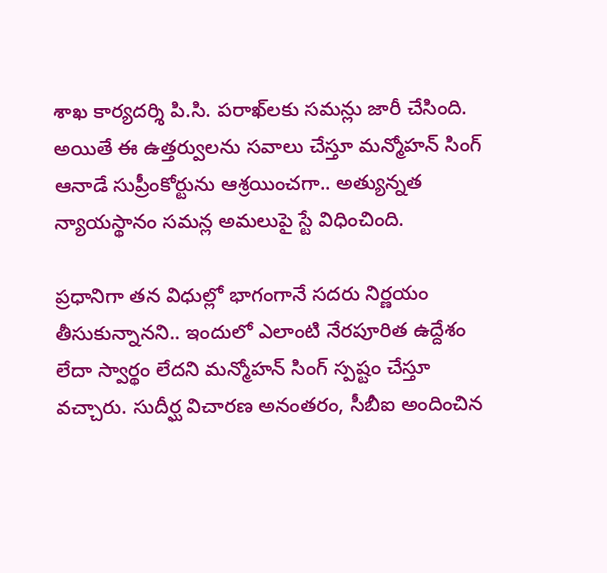శాఖ కార్యదర్శి పి.సి. పరాఖ్‌లకు సమన్లు జారీ చేసింది. అయితే ఈ ఉత్తర్వులను సవాలు చేస్తూ మన్మోహన్ సింగ్ ఆనాడే సుప్రీంకోర్టును ఆశ్రయించగా.. అత్యున్నత న్యాయస్థానం సమన్ల అమలుపై స్టే విధించింది.

ప్రధానిగా తన విధుల్లో భాగంగానే సదరు నిర్ణయం తీసుకున్నానని.. ఇందులో ఎలాంటి నేరపూరిత ఉద్దేశం లేదా స్వార్థం లేదని మన్మోహన్ సింగ్ స్పష్టం చేస్తూ వచ్చారు. సుదీర్ఘ విచారణ అనంతరం, సీబీఐ అందించిన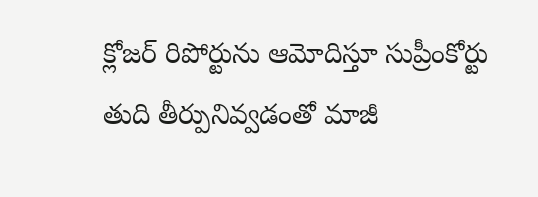క్లోజర్ రిపోర్టును ఆమోదిస్తూ సుప్రీంకోర్టు తుది తీర్పునివ్వడంతో మాజీ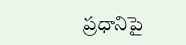ప్రధానిపై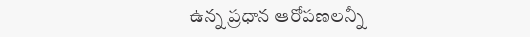ఉన్న ప్రధాన ఆరోపణలన్నీ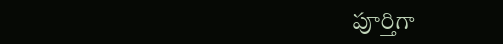పూర్తిగా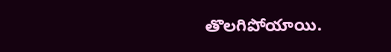తొలగిపోయాయి.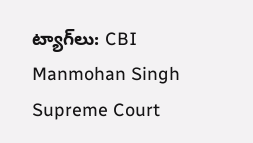ట్యాగ్‌లు: CBI Manmohan Singh Supreme Court